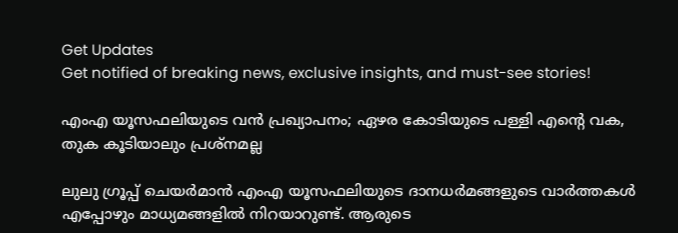Get Updates
Get notified of breaking news, exclusive insights, and must-see stories!

എംഎ യൂസഫലിയുടെ വന്‍ പ്രഖ്യാപനം; ഏഴര കോടിയുടെ പള്ളി എന്റെ വക, തുക കൂടിയാലും പ്രശ്‌നമല്ല

ലുലു ഗ്രൂപ്പ് ചെയര്‍മാന്‍ എംഎ യൂസഫലിയുടെ ദാനധര്‍മങ്ങളുടെ വാര്‍ത്തകള്‍ എപ്പോഴും മാധ്യമങ്ങളില്‍ നിറയാറുണ്ട്. ആരുടെ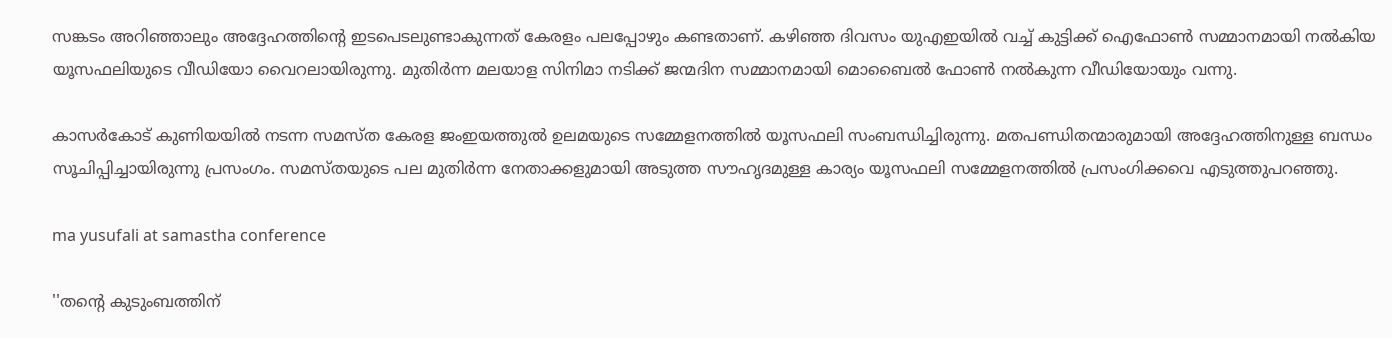സങ്കടം അറിഞ്ഞാലും അദ്ദേഹത്തിന്റെ ഇടപെടലുണ്ടാകുന്നത് കേരളം പലപ്പോഴും കണ്ടതാണ്. കഴിഞ്ഞ ദിവസം യുഎഇയില്‍ വച്ച് കുട്ടിക്ക് ഐഫോണ്‍ സമ്മാനമായി നല്‍കിയ യൂസഫലിയുടെ വീഡിയോ വൈറലായിരുന്നു. മുതിര്‍ന്ന മലയാള സിനിമാ നടിക്ക് ജന്മദിന സമ്മാനമായി മൊബൈല്‍ ഫോണ്‍ നല്‍കുന്ന വീഡിയോയും വന്നു.

കാസര്‍കോട് കുണിയയില്‍ നടന്ന സമസ്ത കേരള ജംഇയത്തുല്‍ ഉലമയുടെ സമ്മേളനത്തില്‍ യൂസഫലി സംബന്ധിച്ചിരുന്നു. മതപണ്ഡിതന്മാരുമായി അദ്ദേഹത്തിനുള്ള ബന്ധം സൂചിപ്പിച്ചായിരുന്നു പ്രസംഗം. സമസ്തയുടെ പല മുതിര്‍ന്ന നേതാക്കളുമായി അടുത്ത സൗഹൃദമുള്ള കാര്യം യൂസഫലി സമ്മേളനത്തില്‍ പ്രസംഗിക്കവെ എടുത്തുപറഞ്ഞു.

ma yusufali at samastha conference

''തന്റെ കുടുംബത്തിന്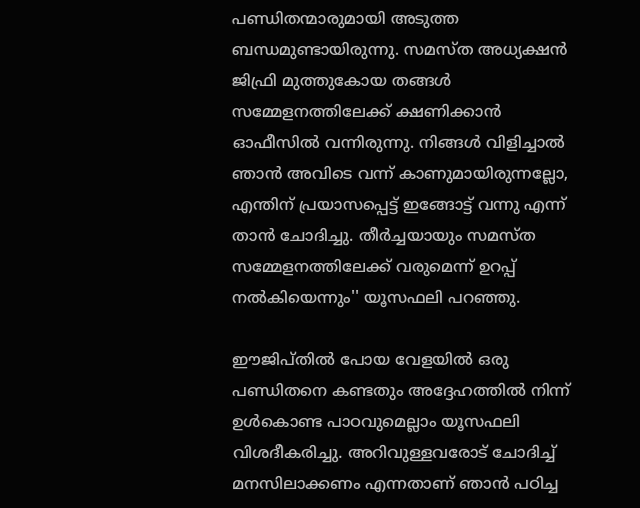പണ്ഡിതന്മാരുമായി അടുത്ത ബന്ധമുണ്ടായിരുന്നു. സമസ്ത അധ്യക്ഷന്‍ ജിഫ്രി മുത്തുകോയ തങ്ങള്‍ സമ്മേളനത്തിലേക്ക് ക്ഷണിക്കാന്‍ ഓഫീസില്‍ വന്നിരുന്നു. നിങ്ങള്‍ വിളിച്ചാല്‍ ഞാന്‍ അവിടെ വന്ന് കാണുമായിരുന്നല്ലോ, എന്തിന് പ്രയാസപ്പെട്ട് ഇങ്ങോട്ട് വന്നു എന്ന് താന്‍ ചോദിച്ചു. തീര്‍ച്ചയായും സമസ്ത സമ്മേളനത്തിലേക്ക് വരുമെന്ന് ഉറപ്പ് നല്‍കിയെന്നും'' യൂസഫലി പറഞ്ഞു.

ഈജിപ്തില്‍ പോയ വേളയില്‍ ഒരു പണ്ഡിതനെ കണ്ടതും അദ്ദേഹത്തില്‍ നിന്ന് ഉള്‍കൊണ്ട പാഠവുമെല്ലാം യൂസഫലി വിശദീകരിച്ചു. അറിവുള്ളവരോട് ചോദിച്ച് മനസിലാക്കണം എന്നതാണ് ഞാന്‍ പഠിച്ച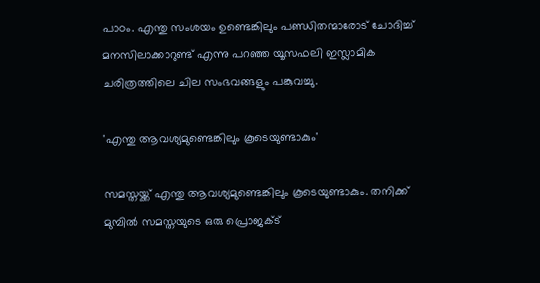പാഠം. എന്തു സംശയം ഉണ്ടെങ്കിലും പണ്ഡിതന്മാരോട് ചോദിച്ച് മനസിലാക്കാറുണ്ട് എന്നു പറഞ്ഞ യൂസഫലി ഇസ്ലാമിക ചരിത്രത്തിലെ ചില സംഭവങ്ങളും പങ്കുവച്ചു.

'എന്തു ആവശ്യമുണ്ടെങ്കിലും കൂടെയുണ്ടാകും'

സമസ്തയ്ക്ക് എന്തു ആവശ്യമുണ്ടെങ്കിലും കൂടെയുണ്ടാകും. തനിക്ക് മുമ്പില്‍ സമസ്തയുടെ ഒരു പ്രൊജക്ട്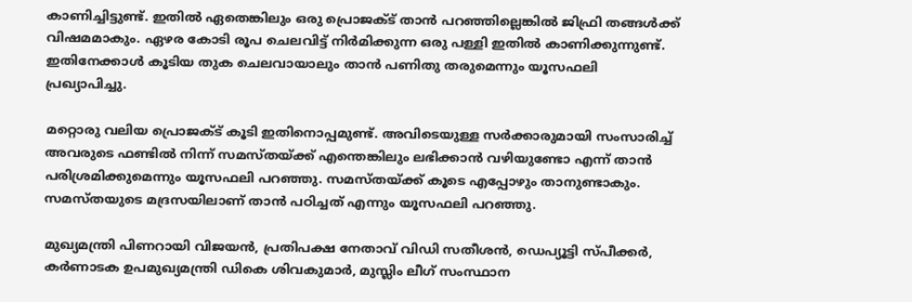കാണിച്ചിട്ടുണ്ട്. ഇതില്‍ ഏതെങ്കിലും ഒരു പ്രൊജക്ട് താന്‍ പറഞ്ഞില്ലെങ്കില്‍ ജിഫ്രി തങ്ങള്‍ക്ക് വിഷമമാകും. ഏഴര കോടി രൂപ ചെലവിട്ട് നിര്‍മിക്കുന്ന ഒരു പള്ളി ഇതില്‍ കാണിക്കുന്നുണ്ട്. ഇതിനേക്കാള്‍ കൂടിയ തുക ചെലവായാലും താന്‍ പണിതു തരുമെന്നും യൂസഫലി പ്രഖ്യാപിച്ചു.

മറ്റൊരു വലിയ പ്രൊജക്ട് കൂടി ഇതിനൊപ്പമുണ്ട്. അവിടെയുള്ള സര്‍ക്കാരുമായി സംസാരിച്ച് അവരുടെ ഫണ്ടില്‍ നിന്ന് സമസ്തയ്ക്ക് എന്തെങ്കിലും ലഭിക്കാന്‍ വഴിയുണ്ടോ എന്ന് താന്‍ പരിശ്രമിക്കുമെന്നും യൂസഫലി പറഞ്ഞു. സമസ്തയ്ക്ക് കൂടെ എപ്പോഴും താനുണ്ടാകും. സമസ്തയുടെ മദ്രസയിലാണ് താന്‍ പഠിച്ചത് എന്നും യൂസഫലി പറഞ്ഞു.

മുഖ്യമന്ത്രി പിണറായി വിജയന്‍, പ്രതിപക്ഷ നേതാവ് വിഡി സതീശന്‍, ഡെപ്യൂട്ടി സ്പീക്കര്‍, കര്‍ണാടക ഉപമുഖ്യമന്ത്രി ഡികെ ശിവകുമാര്‍, മുസ്ലിം ലീഗ് സംസ്ഥാന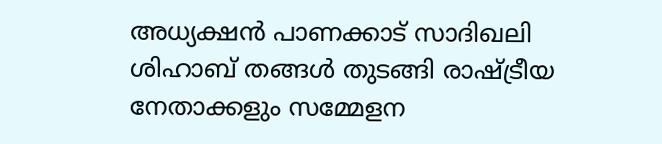അധ്യക്ഷന്‍ പാണക്കാട് സാദിഖലി ശിഹാബ് തങ്ങള്‍ തുടങ്ങി രാഷ്ട്രീയ നേതാക്കളും സമ്മേളന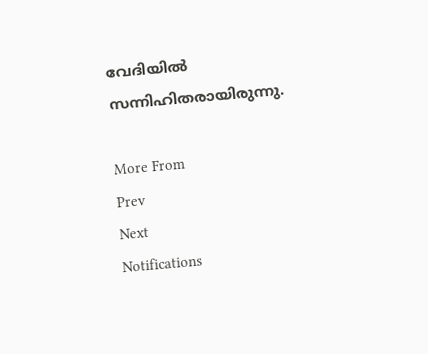വേദിയില്‍ സന്നിഹിതരായിരുന്നു.

More From
Prev
Next
Notifications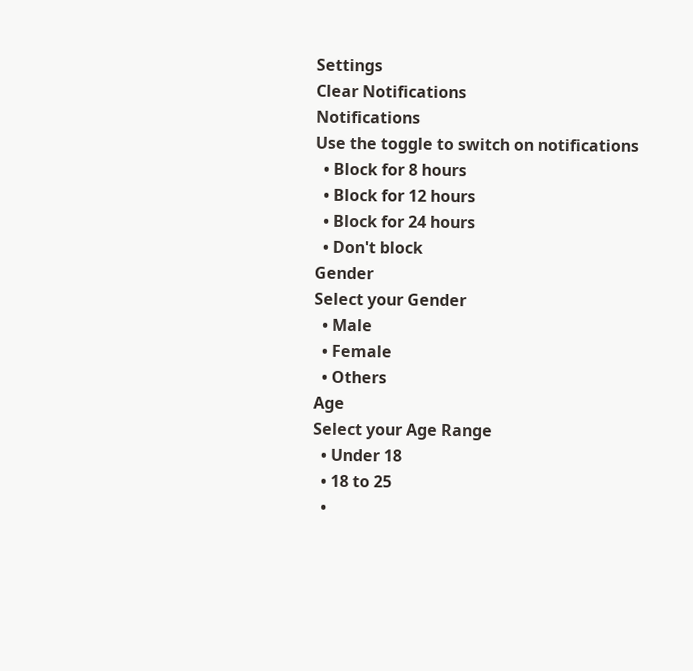Settings
Clear Notifications
Notifications
Use the toggle to switch on notifications
  • Block for 8 hours
  • Block for 12 hours
  • Block for 24 hours
  • Don't block
Gender
Select your Gender
  • Male
  • Female
  • Others
Age
Select your Age Range
  • Under 18
  • 18 to 25
  •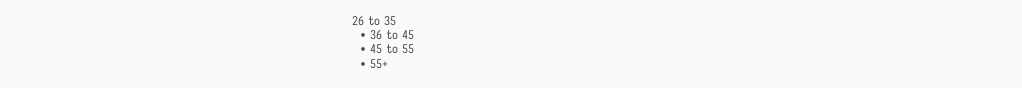26 to 35
  • 36 to 45
  • 45 to 55
  • 55+